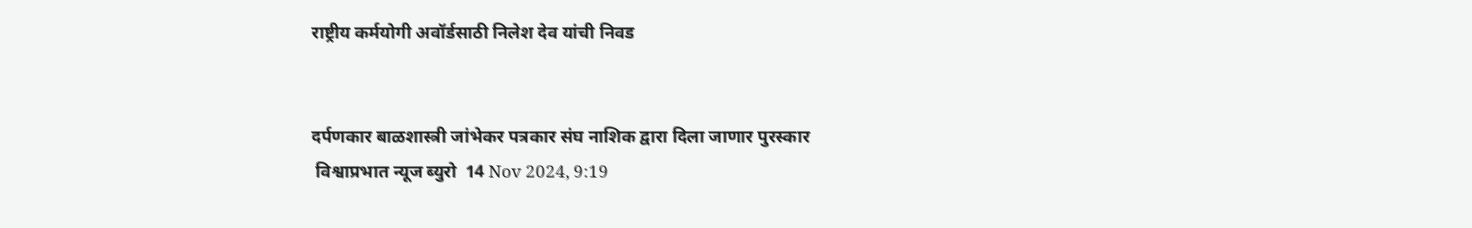राष्ट्रीय कर्मयोगी अवॉर्डसाठी निलेश देव यांची निवड


दर्पणकार बाळशास्त्री जांभेकर पत्रकार संघ नाशिक द्वारा दिला जाणार पुरस्कार
 विश्वाप्रभात न्यूज ब्युरो  14 Nov 2024, 9:19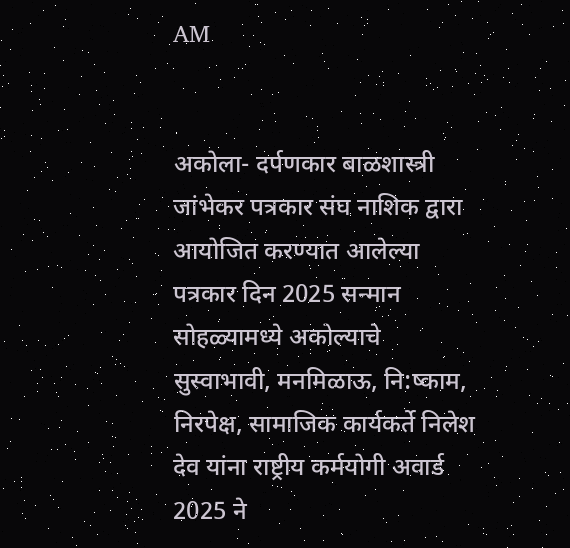AM


अकोला- दर्पणकार बाळशास्त्री जांभेकर पत्रकार संघ नाशिक द्वारा आयोजित करण्यात आलेल्या पत्रकार दिन 2025 सन्मान सोहळ्यामध्ये अकोल्याचे सुस्वाभावी, मनमिळाऊ, नि:ष्काम, निरपेक्ष, सामाजिक कार्यकर्ते निलेश देव यांना राष्ट्रीय कर्मयोगी अवार्ड 2025 ने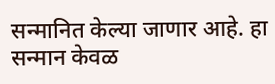सन्मानित केल्या जाणार आहे. हा सन्मान केवळ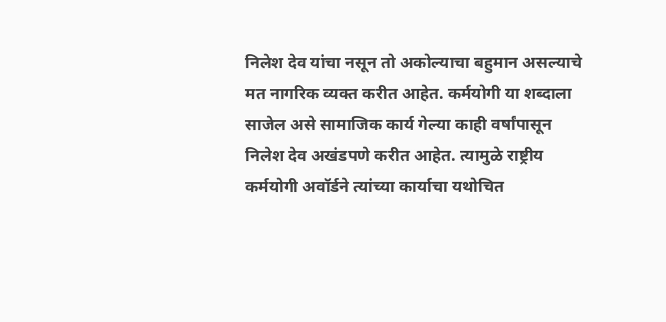निलेश देव यांचा नसून तो अकोल्याचा बहुमान असल्याचे मत नागरिक व्यक्त करीत आहेत. कर्मयोगी या शब्दाला साजेल असे सामाजिक कार्य गेल्या काही वर्षांपासून निलेश देव अखंडपणे करीत आहेत. त्यामुळे राष्ट्रीय कर्मयोगी अवॉर्डने त्यांच्या कार्याचा यथोचित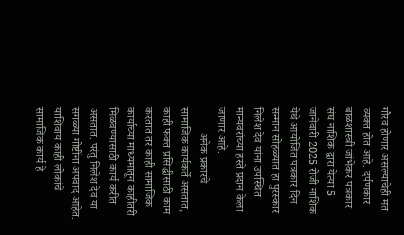गौरव होणार असल्याचेही मत व्यक्त होत आहे. दर्पणकार बाळशास्त्री जांभेकर पत्रकार संघ नाशिक द्वारा येत्या 5 जानेवारी 2025 रोजी नाशिक येथे आयोजित पत्रकार दिन सन्मान सोहळ्यात हा पुरस्कार निलेश देव यांना उपस्थित मान्यवरांच्या हस्ते प्रदान केला जाणार आहे.
         अनेक प्रकारचे सामाजिक कार्यकर्ते असतात, काही फक्त प्रसिद्धीसाठी काम करतात तर काही सामाजिक कार्याच्या माध्यमातून काहीतरी मिळवण्यासाठी कार्य करीत असतात. परंतु निलेश देव या सगळ्या गोष्टींना अपवाद आहेत. याशिवाय काही लोकांचे सामाजिक कार्य हे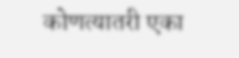कोणत्यातरी एका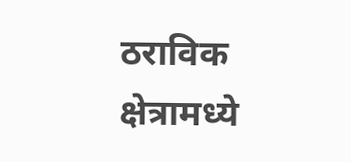ठराविक क्षेत्रामध्ये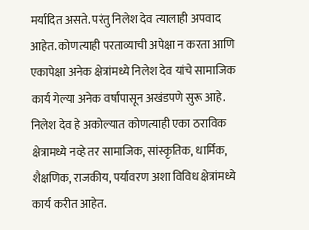मर्यादित असते. परंतु निलेश देव त्यालाही अपवाद आहेत. कोणत्याही परताव्याची अपेक्षा न करता आणि एकापेक्षा अनेक क्षेत्रांमध्ये निलेश देव यांचे सामाजिक कार्य गेल्या अनेक वर्षांपासून अखंडपणे सुरू आहे. निलेश देव हे अकोल्यात कोणत्याही एका ठराविक क्षेत्रामध्ये नव्हे तर सामाजिक, सांस्कृतिक, धार्मिक, शैक्षणिक, राजकीय, पर्यावरण अशा विविध क्षेत्रांमध्ये कार्य करीत आहेत.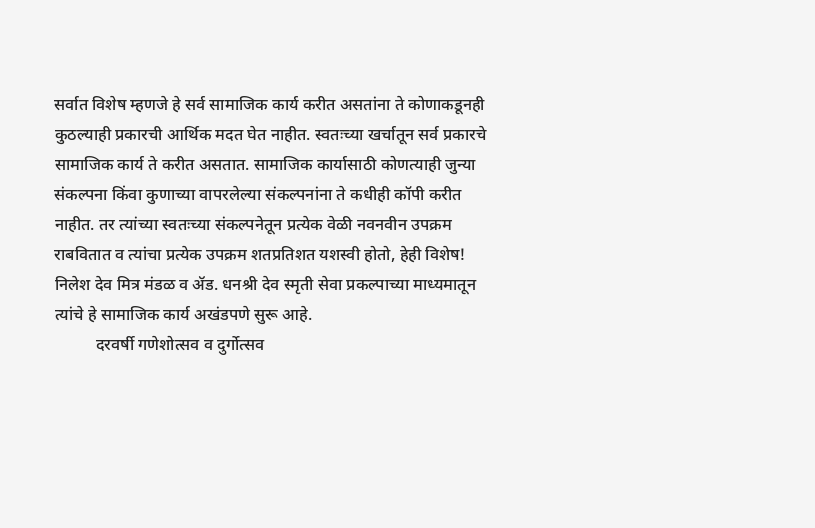सर्वात विशेष म्हणजे हे सर्व सामाजिक कार्य करीत असतांना ते कोणाकडूनही कुठल्याही प्रकारची आर्थिक मदत घेत नाहीत. स्वतःच्या खर्चातून सर्व प्रकारचे सामाजिक कार्य ते करीत असतात. सामाजिक कार्यासाठी कोणत्याही जुन्या संकल्पना किंवा कुणाच्या वापरलेल्या संकल्पनांना ते कधीही कॉपी करीत नाहीत. तर त्यांच्या स्वतःच्या संकल्पनेतून प्रत्येक वेळी नवनवीन उपक्रम राबवितात व त्यांचा प्रत्येक उपक्रम शतप्रतिशत यशस्वी होतो, हेही विशेष! निलेश देव मित्र मंडळ व ॲड. धनश्री देव स्मृती सेवा प्रकल्पाच्या माध्यमातून त्यांचे हे सामाजिक कार्य अखंडपणे सुरू आहे.
          दरवर्षी गणेशोत्सव व दुर्गोत्सव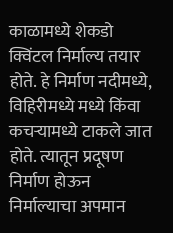काळामध्ये शेकडो क्विंटल निर्माल्य तयार होते. हे निर्माण नदीमध्ये, विहिरीमध्ये मध्ये किंवा कचऱ्यामध्ये टाकले जात होते. त्यातून प्रदूषण निर्माण होऊन निर्माल्याचा अपमान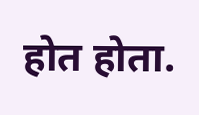होत होता.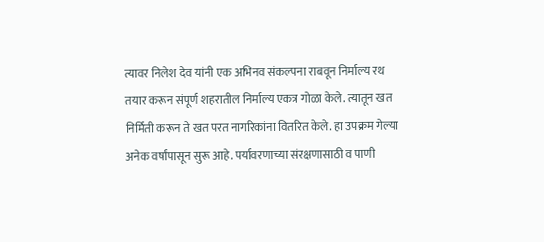त्यावर निलेश देव यांनी एक अभिनव संकल्पना राबवून निर्माल्य रथ तयार करून संपूर्ण शहरातील निर्माल्य एकत्र गोळा केले. त्यातून खत निर्मिती करून ते खत परत नागरिकांना वितरित केले. हा उपक्रम गेल्या अनेक वर्षांपासून सुरू आहे. पर्यावरणाच्या संरक्षणासाठी व पाणी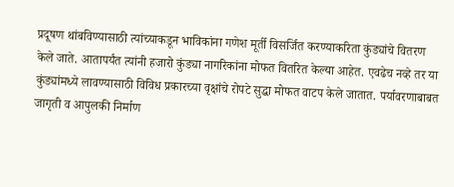प्रदूषण थांबविण्यासाठी त्यांच्याकडून भाविकांना गणेश मूर्ती विसर्जित करण्याकरिता कुंड्यांचे वितरण केले जाते. आतापर्यंत त्यांनी हजारो कुंड्या नागरिकांना मोफत वितरित केल्या आहेत. एवढेच नव्हे तर या कुंड्यांमध्ये लावण्यासाठी विविध प्रकारच्या वृक्षांचे रोपटे सुद्धा मोफत वाटप केले जातात. पर्यावरणाबाबत जागृती व आपुलकी निर्माण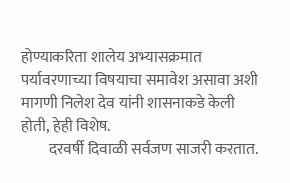होण्याकरिता शालेय अभ्यासक्रमात पर्यावरणाच्या विषयाचा समावेश असावा अशी मागणी निलेश देव यांनी शासनाकडे केली होती, हेही विशेष.
         दरवर्षी दिवाळी सर्वजण साजरी करतात.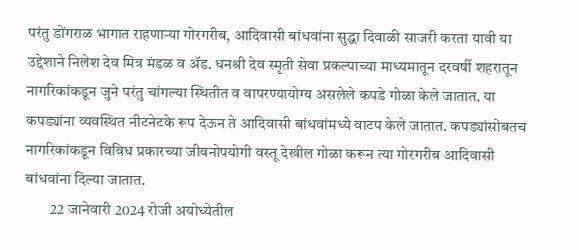परंतु डोंगराळ भागात राहणाऱ्या गोरगरीब, आदिवासी बांधवांना सुद्धा दिवाळी साजरी करता यावी या उद्देशाने निलेश देव मित्र मंडळ व ॲड. धनश्री देव स्मृती सेवा प्रकल्पाच्या माध्यमातून दरवर्षी शहरातून नागरिकांकडून जुने परंतु चांगल्या स्थितीत व वापरण्यायोग्य असलेले कपडे गोळा केले जातात. या कपड्यांना व्यवस्थित नीटनेटके रूप देऊन ते आदिवासी बांधवांमध्ये वाटप केले जातात. कपड्यांसोबतच नागरिकांकडून विविध प्रकारच्या जीवनोपयोगी वस्तू देखील गोळा करून त्या गोरगरीब आदिवासी बांधवांना दिल्या जातात.
        22 जानेवारी 2024 रोजी अयोध्येतील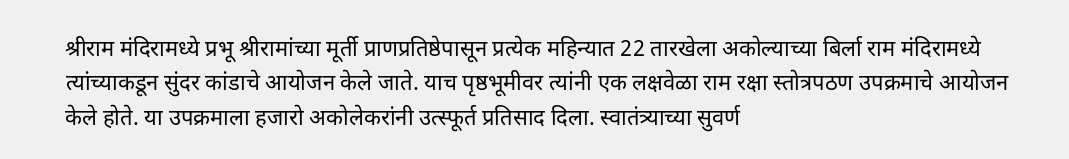श्रीराम मंदिरामध्ये प्रभू श्रीरामांच्या मूर्ती प्राणप्रतिष्ठेपासून प्रत्येक महिन्यात 22 तारखेला अकोल्याच्या बिर्ला राम मंदिरामध्ये त्यांच्याकडून सुंदर कांडाचे आयोजन केले जाते. याच पृष्ठभूमीवर त्यांनी एक लक्षवेळा राम रक्षा स्तोत्रपठण उपक्रमाचे आयोजन केले होते. या उपक्रमाला हजारो अकोलेकरांनी उत्स्फूर्त प्रतिसाद दिला. स्वातंत्र्याच्या सुवर्ण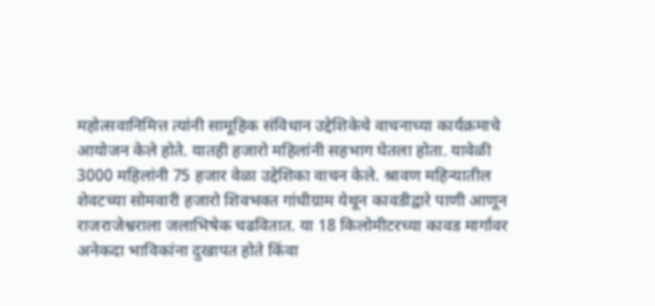महोत्सवानिमित्त त्यांनी सामूहिक संविधान उद्देशिकेचे वाचनाच्या कार्यक्रमाचे आयोजन केले होते. यातही हजारो महिलांनी सहभाग घेतला होता. यावेळी 3000 महिलांनी 75 हजार वेळा उद्देशिका वाचन केले. श्रावण महिन्यातील शेवटच्या सोमवारी हजारो शिवभक्त गांधीग्राम येथून कावडीद्वारे पाणी आणून राजराजेश्वराला जलाभिषेक चढवितात. या 18 किलोमीटरच्या कावड मार्गावर अनेकदा भाविकांना दुखापत होते किंवा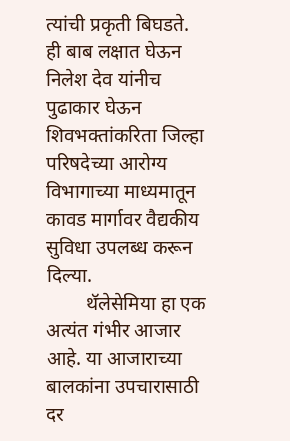त्यांची प्रकृती बिघडते. ही बाब लक्षात घेऊन निलेश देव यांनीच पुढाकार घेऊन शिवभक्तांकरिता जिल्हा परिषदेच्या आरोग्य विभागाच्या माध्यमातून कावड मार्गावर वैद्यकीय सुविधा उपलब्ध करून दिल्या.
        थॅलेसेमिया हा एक अत्यंत गंभीर आजार आहे. या आजाराच्या बालकांना उपचारासाठी दर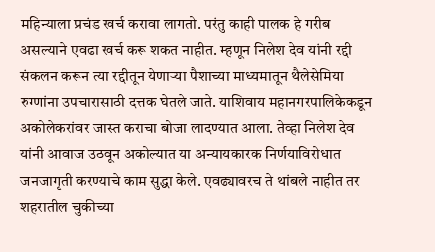महिन्याला प्रचंड खर्च करावा लागतो. परंतु काही पालक हे गरीब असल्याने एवढा खर्च करू शकत नाहीत. म्हणून निलेश देव यांनी रद्दी संकलन करून त्या रद्दीतून येणाऱ्या पैशाच्या माध्यमातून थैलेसेमिया रुग्णांना उपचारासाठी दत्तक घेतले जाते. याशिवाय महानगरपालिकेकडून अकोलेकरांवर जास्त कराचा बोजा लादण्यात आला. तेव्हा निलेश देव यांनी आवाज उठवून अकोल्यात या अन्यायकारक निर्णयाविरोधात जनजागृती करण्याचे काम सुद्धा केले. एवढ्यावरच ते थांबले नाहीत तर शहरातील चुकीच्या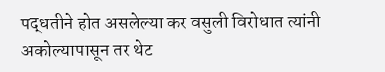पद्धतीने होत असलेल्या कर वसुली विरोधात त्यांनी अकोल्यापासून तर थेट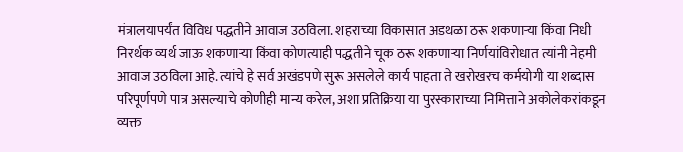मंत्रालयापर्यंत विविध पद्धतीने आवाज उठविला. शहराच्या विकासात अडथळा ठरू शकणाऱ्या किंवा निधी निरर्थक व्यर्थ जाऊ शकणाऱ्या किंवा कोणत्याही पद्धतीने चूक ठरू शकणाऱ्या निर्णयांविरोधात त्यांनी नेहमी आवाज उठविला आहे. त्यांचे हे सर्व अखंडपणे सुरू असलेले कार्य पाहता ते खरोखरच कर्मयोगी या शब्दास परिपूर्णपणे पात्र असल्याचे कोणीही मान्य करेल, अशा प्रतिक्रिया या पुरस्काराच्या निमित्ताने अकोलेकरांकडून व्यक्त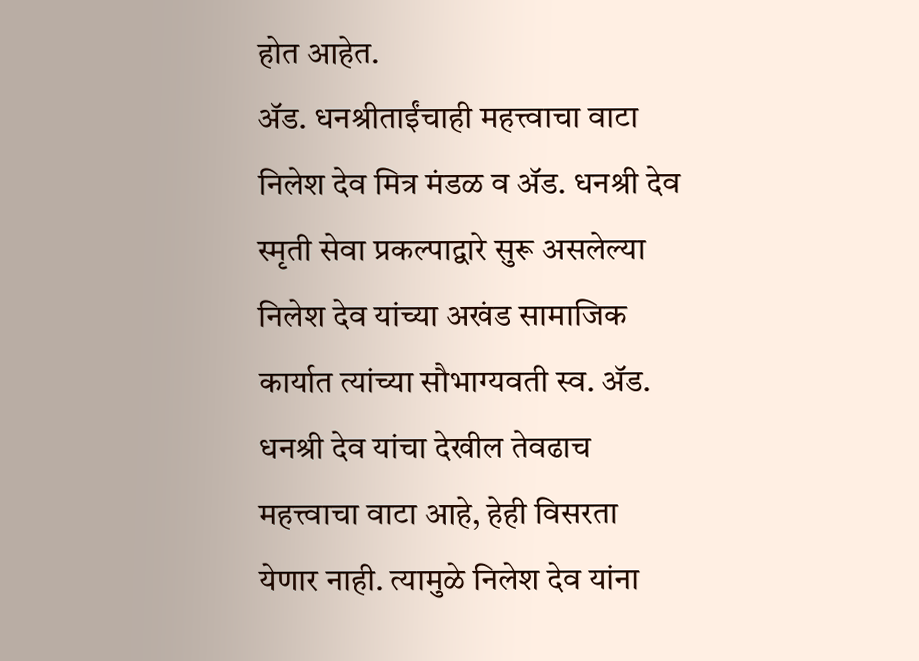होत आहेत.
ॲड. धनश्रीताईंचाही महत्त्वाचा वाटा
निलेश देव मित्र मंडळ व ॲड. धनश्री देव स्मृती सेवा प्रकल्पाद्वारे सुरू असलेल्या निलेश देव यांच्या अखंड सामाजिक कार्यात त्यांच्या सौभाग्यवती स्व. ॲड. धनश्री देव यांचा देखील तेवढाच महत्त्वाचा वाटा आहे, हेही विसरता येणार नाही. त्यामुळे निलेश देव यांना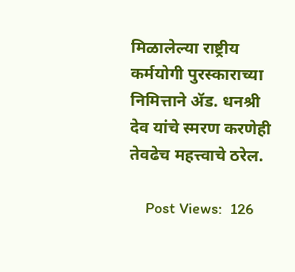मिळालेल्या राष्ट्रीय कर्मयोगी पुरस्काराच्या निमित्ताने ॲड. धनश्री देव यांचे स्मरण करणेही तेवढेच महत्त्वाचे ठरेल.

    Post Views:  126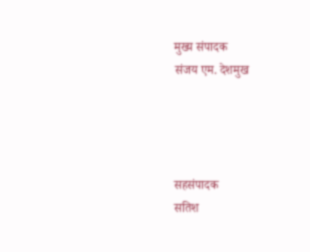मुख्य संपादक
संजय एम. देशमुख




सहसंपादक
सतिश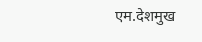एम.देशमुख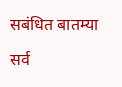सबंधित बातम्या

सर्व